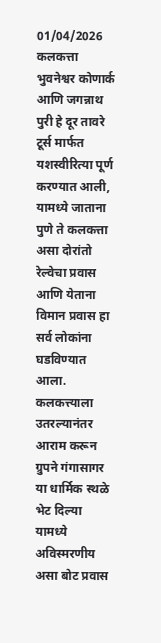01/04/2026
कलकत्ता भुवनेश्वर कोणार्क आणि जगन्नाथ पुरी हे दूर तावरे टूर्स मार्फत यशस्वीरित्या पूर्ण करण्यात आली, यामध्ये जाताना पुणे ते कलकत्ता असा दोरांतो रेल्वेचा प्रवास आणि येताना विमान प्रवास हा सर्व लोकांना घडविण्यात आला. कलकत्त्याला उतरल्यानंतर आराम करून ग्रुपने गंगासागर या धार्मिक स्थळे भेट दिल्या यामध्ये अविस्मरणीय असा बोट प्रवास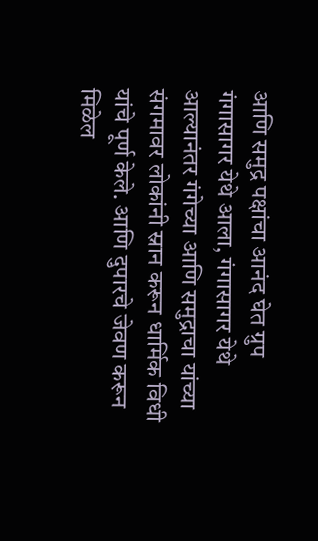आणि समुद्र पक्षांचा आनंद घेत ग्रुप गंगासागर येथे आला, गंगासागर येथे आल्यानंतर गंगेच्या आणि समुद्राचा यांच्या संगमावर लोकांनी स्नान करून धार्मिक विधी यांचे पूर्ण केले. आणि दुपारचे जेवण करून मिळेल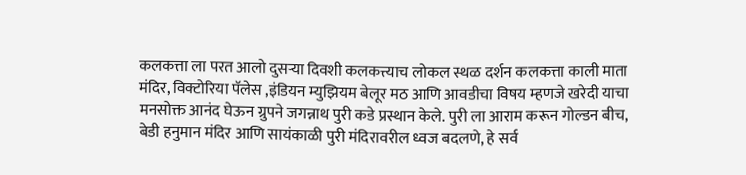कलकत्ता ला परत आलो दुसऱ्या दिवशी कलकत्त्याच लोकल स्थळ दर्शन कलकत्ता काली माता मंदिर, विक्टोरिया पॅलेस ,इंडियन म्युझियम बेलूर मठ आणि आवडीचा विषय म्हणजे खरेदी याचा मनसोक्त आनंद घेऊन ग्रुपने जगन्नाथ पुरी कडे प्रस्थान केले. पुरी ला आराम करून गोल्डन बीच, बेडी हनुमान मंदिर आणि सायंकाळी पुरी मंदिरावरील ध्वज बदलणे, हे सर्व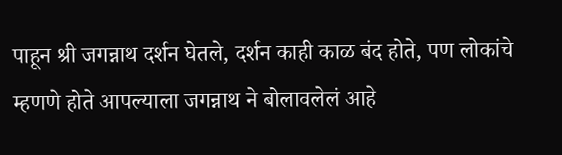पाहून श्री जगन्नाथ दर्शन घेतले, दर्शन काही काळ बंद होते, पण लोकांचे म्हणणे होते आपल्याला जगन्नाथ ने बोलावलेलं आहे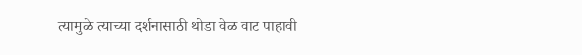त्यामुळे त्याच्या दर्शनासाठी थोडा वेळ वाट पाहावी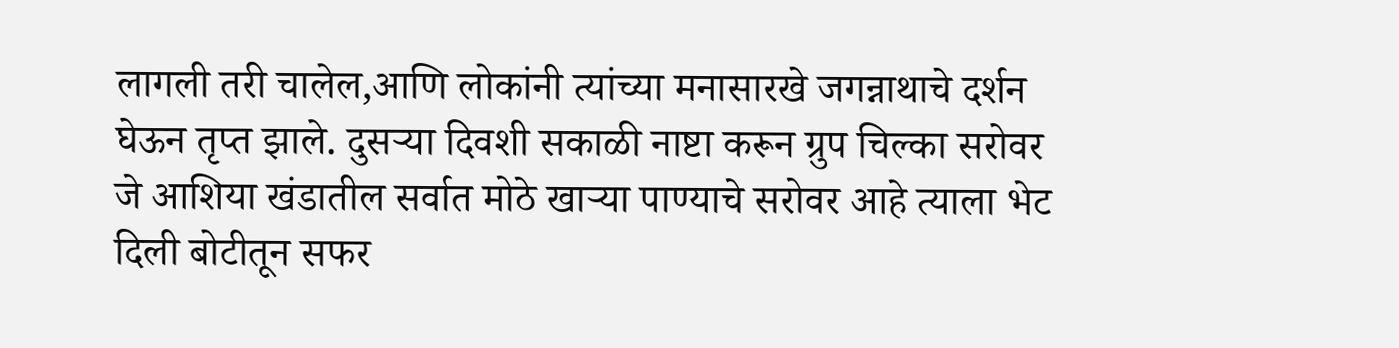लागली तरी चालेल,आणि लोकांनी त्यांच्या मनासारखे जगन्नाथाचे दर्शन घेऊन तृप्त झाले. दुसऱ्या दिवशी सकाळी नाष्टा करून ग्रुप चिल्का सरोवर जे आशिया खंडातील सर्वात मोठे खाऱ्या पाण्याचे सरोवर आहे त्याला भेट दिली बोटीतून सफर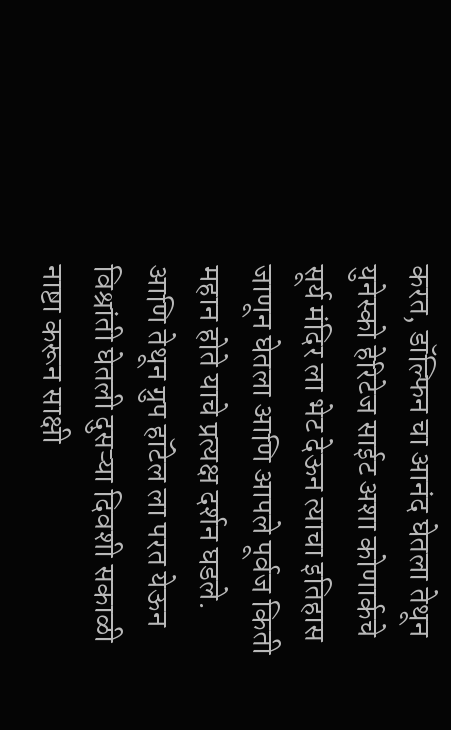करत, डॉल्फिन चा आनंद घेतला तेथून युनेस्को हेरिटेज साईट अशा कोणार्कचे सूर्य मंदिर ला भेट देऊन त्याचा इतिहास जाणून घेतला आणि आपले पूर्वज किती महान होते याचे प्रत्यक्ष दर्शन घडले. आणि तेथून ग्रुप हॉटेल ला परत येऊन विश्रांती घेतली दुसऱ्या दिवशी सकाळी नाष्टा करून साक्षी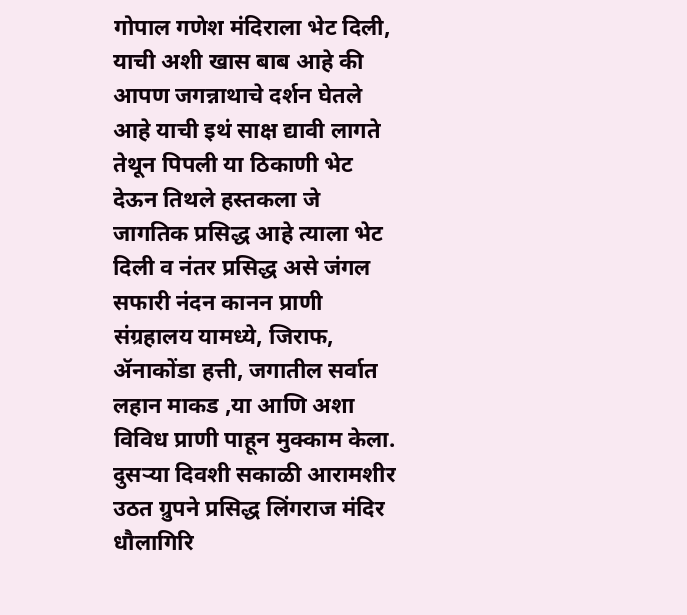गोपाल गणेश मंदिराला भेट दिली,
याची अशी खास बाब आहे की आपण जगन्नाथाचे दर्शन घेतले आहे याची इथं साक्ष द्यावी लागते तेथून पिपली या ठिकाणी भेट देऊन तिथले हस्तकला जे जागतिक प्रसिद्ध आहे त्याला भेट दिली व नंतर प्रसिद्ध असे जंगल सफारी नंदन कानन प्राणी संग्रहालय यामध्ये, जिराफ, ॲनाकोंडा हत्ती, जगातील सर्वात लहान माकड ,या आणि अशा विविध प्राणी पाहून मुक्काम केला. दुसऱ्या दिवशी सकाळी आरामशीर उठत ग्रुपने प्रसिद्ध लिंगराज मंदिर धौलागिरि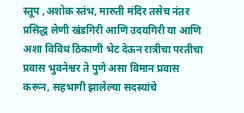स्तूप ,अशोक स्तंभ, मारुती मंदिर तसेच नंतर प्रसिद्ध लेणी खंडगिरी आणि उदयगिरी या आणि अशा विविध ठिकाणी भेट देऊन रात्रीचा परतीचा प्रवास भुवनेश्वर ते पुणे असा विमान प्रवास करून, सहभागी झालेल्या सदस्यांचे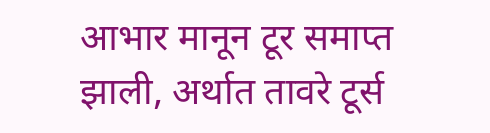आभार मानून टूर समाप्त झाली, अर्थात तावरे टूर्स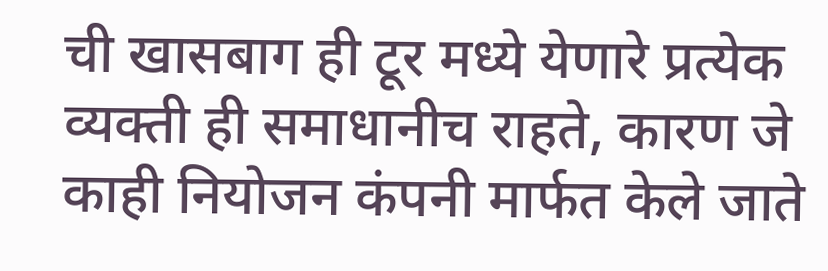ची खासबाग ही टूर मध्ये येणारे प्रत्येक व्यक्ती ही समाधानीच राहते, कारण जे काही नियोजन कंपनी मार्फत केले जाते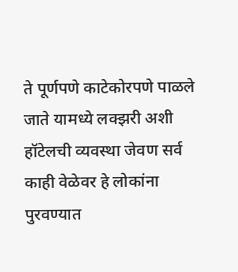ते पूर्णपणे काटेकोरपणे पाळले जाते यामध्ये लक्झरी अशी हॉटेलची व्यवस्था जेवण सर्व काही वेळेवर हे लोकांना पुरवण्यात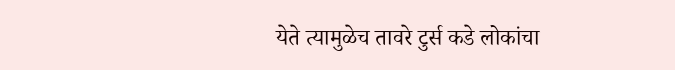येते त्यामुळेच तावरे टुर्स कडे लोकांचा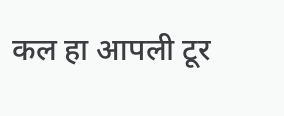कल हा आपली टूर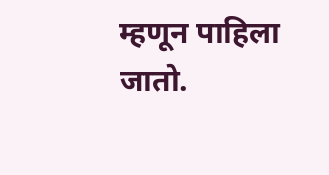म्हणून पाहिला जातो.